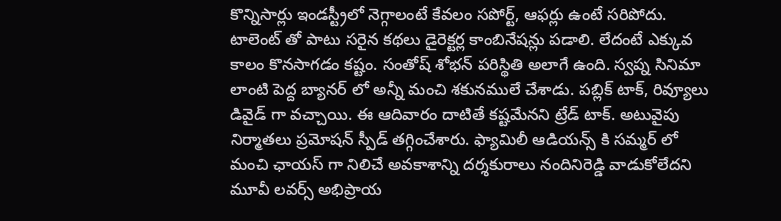కొన్నిసార్లు ఇండస్ట్రీలో నెగ్గాలంటే కేవలం సపోర్ట్, ఆఫర్లు ఉంటే సరిపోదు. టాలెంట్ తో పాటు సరైన కథలు డైరెక్టర్ల కాంబినేషన్లు పడాలి. లేదంటే ఎక్కువ కాలం కొనసాగడం కష్టం. సంతోష్ శోభన్ పరిస్థితి అలాగే ఉంది. స్వప్న సినిమా లాంటి పెద్ద బ్యానర్ లో అన్నీ మంచి శకునములే చేశాడు. పబ్లిక్ టాక్, రివ్యూలు డివైడ్ గా వచ్చాయి. ఈ ఆదివారం దాటితే కష్టమేనని ట్రేడ్ టాక్. అటువైపు నిర్మాతలు ప్రమోషన్ స్పీడ్ తగ్గించేశారు. ఫ్యామిలీ ఆడియన్స్ కి సమ్మర్ లో మంచి ఛాయస్ గా నిలిచే అవకాశాన్ని దర్శకురాలు నందినిరెడ్డి వాడుకోలేదని మూవీ లవర్స్ అభిప్రాయ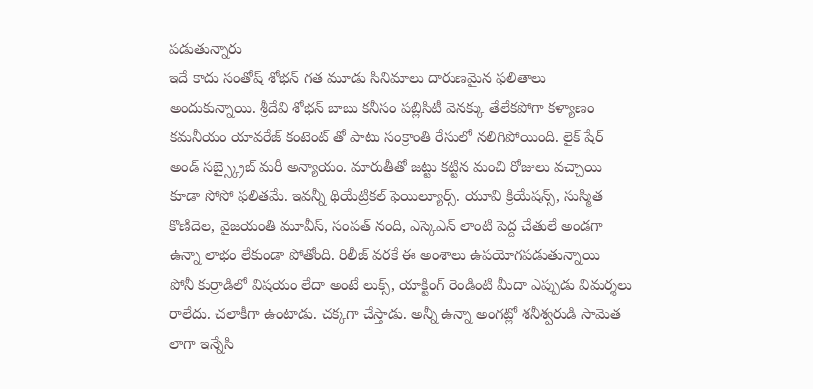పడుతున్నారు
ఇదే కాదు సంతోష్ శోభన్ గత మూడు సినిమాలు దారుణమైన ఫలితాలు అందుకున్నాయి. శ్రీదేవి శోభన్ బాబు కనీసం పబ్లిసిటీ వెనక్కు తేలేకపోగా కళ్యాణం కమనీయం యావరేజ్ కంటెంట్ తో పాటు సంక్రాంతి రేసులో నలిగిపోయింది. లైక్ షేర్ అండ్ సబ్స్క్రైబ్ మరీ అన్యాయం. మారుతీతో జట్టు కట్టిన మంచి రోజులు వచ్చాయి కూడా సోసో ఫలితమే. ఇవన్నీ థియేట్రికల్ ఫెయిల్యూర్స్. యూవి క్రియేషన్స్, సుస్మిత కొణిదెల, వైజయంతి మూవీస్, సంపత్ నంది, ఎస్కెఎన్ లాంటి పెద్ద చేతులే అండగా ఉన్నా లాభం లేకుండా పోతోంది. రిలీజ్ వరకే ఈ అంశాలు ఉపయోగపడుతున్నాయి
పోనీ కుర్రాడిలో విషయం లేదా అంటే లుక్స్, యాక్టింగ్ రెండింటి మీదా ఎప్పుడు విమర్శలు రాలేదు. చలాకీగా ఉంటాడు. చక్కగా చేస్తాడు. అన్నీ ఉన్నా అంగట్లో శనీశ్వరుడి సామెత లాగా ఇన్నేసి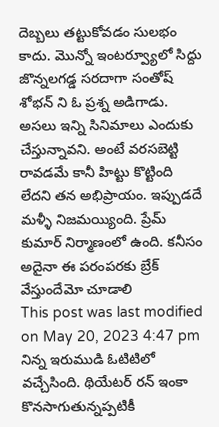దెబ్బలు తట్టుకోవడం సులభం కాదు. మొన్నో ఇంటర్వ్యూలో సిద్దు జొన్నలగడ్డ సరదాగా సంతోష్ శోభన్ ని ఓ ప్రశ్న అడిగాడు. అసలు ఇన్ని సినిమాలు ఎందుకు చేస్తున్నావని. అంటే వరసబెట్టి రావడమే కానీ హిట్టు కొట్టింది లేదని తన అభిప్రాయం. ఇప్పుడదే మళ్ళీ నిజమయ్యింది. ప్రేమ్ కుమార్ నిర్మాణంలో ఉంది. కనీసం అదైనా ఈ పరంపరకు బ్రేక్ వేస్తుందేమో చూడాలి
This post was last modified on May 20, 2023 4:47 pm
నిన్న ఇరుముడి ఓటిటిలో వచ్చేసింది. థియేటర్ రన్ ఇంకా కొనసాగుతున్నప్పటికీ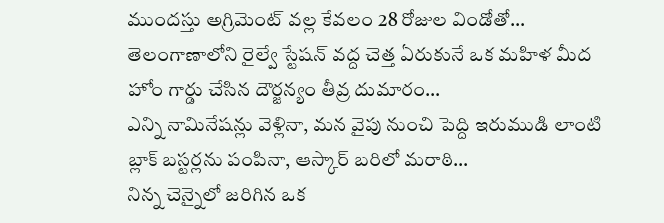ముందస్తు అగ్రిమెంట్ వల్ల కేవలం 28 రోజుల విండోతో…
తెలంగాణాలోని రైల్వే స్టేషన్ వద్ద చెత్త ఏరుకునే ఒక మహిళ మీద హోం గార్డు చేసిన దౌర్జన్యం తీవ్ర దుమారం…
ఎన్ని నామినేషన్లు వెళ్లినా, మన వైపు నుంచి పెద్ది ఇరుముడి లాంటి బ్లాక్ బస్టర్లను పంపినా, ఆస్కార్ బరిలో మరాఠి…
నిన్న చెన్నైలో జరిగిన ఒక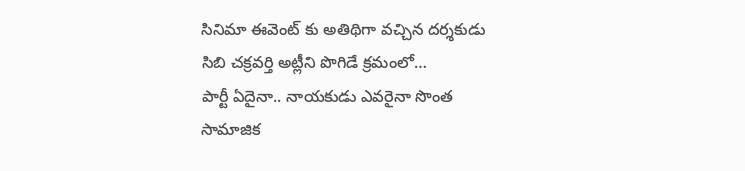సినిమా ఈవెంట్ కు అతిథిగా వచ్చిన దర్శకుడు సిబి చక్రవర్తి అట్లీని పొగిడే క్రమంలో…
పార్టీ ఏదైనా.. నాయకుడు ఎవరైనా సొంత సామాజిక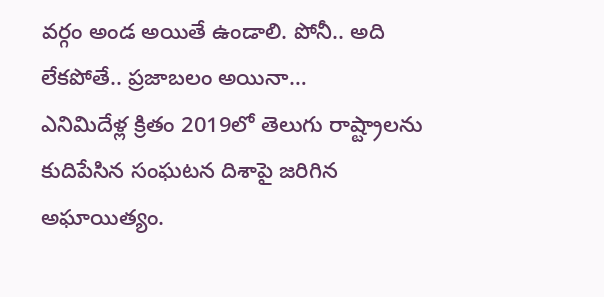వర్గం అండ అయితే ఉండాలి. పోనీ.. అది లేకపోతే.. ప్రజాబలం అయినా…
ఎనిమిదేళ్ల క్రితం 2019లో తెలుగు రాష్ట్రాలను కుదిపేసిన సంఘటన దిశాపై జరిగిన అఘాయిత్యం.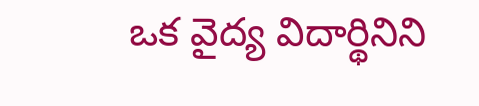ఒక వైద్య విదార్థినిని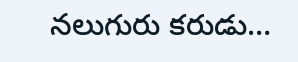నలుగురు కరుడు…